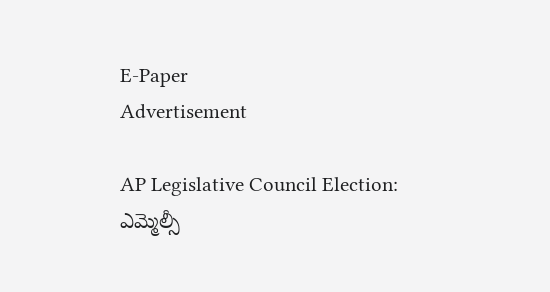E-Paper
Advertisement

AP Legislative Council Election: ఎమ్మెల్సీ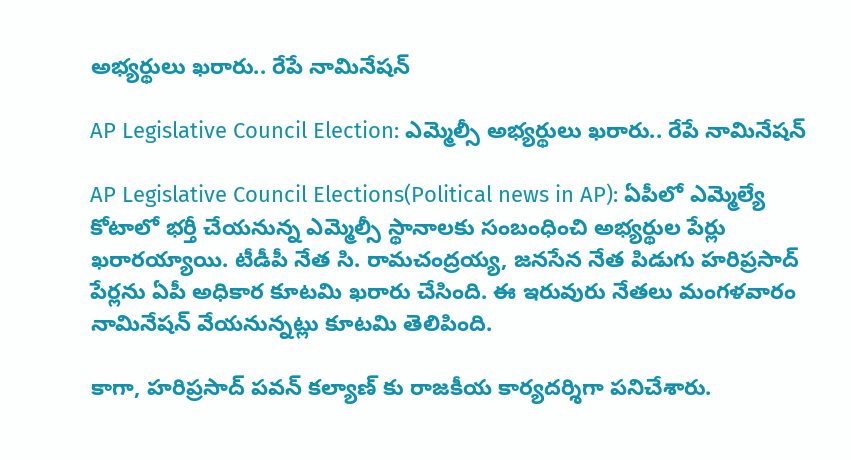అభ్యర్థులు ఖరారు.. రేపే నామినేషన్

AP Legislative Council Election: ఎమ్మెల్సీ అభ్యర్థులు ఖరారు.. రేపే నామినేషన్

AP Legislative Council Elections(Political news in AP): ఏపీలో ఎమ్మెల్యే కోటాలో భర్తీ చేయనున్న ఎమ్మెల్సీ స్థానాలకు సంబంధించి అభ్యర్థుల పేర్లు ఖరారయ్యాయి. టీడీపీ నేత సి. రామచంద్రయ్య, జనసేన నేత పిడుగు హరిప్రసాద్ పేర్లను ఏపీ అధికార కూటమి ఖరారు చేసింది. ఈ ఇరువురు నేతలు మంగళవారం నామినేషన్ వేయనున్నట్లు కూటమి తెలిపింది.

కాగా, హరిప్రసాద్ పవన్ కల్యాణ్ కు రాజకీయ కార్యదర్శిగా పనిచేశారు.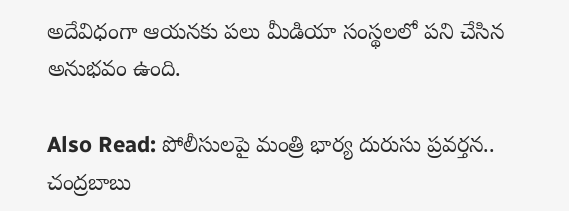అదేవిధంగా ఆయనకు పలు మీడియా సంస్థలలో పని చేసిన అనుభవం ఉంది.

Also Read: పోలీసులపై మంత్రి భార్య దురుసు ప్రవర్తన.. చంద్రబాబు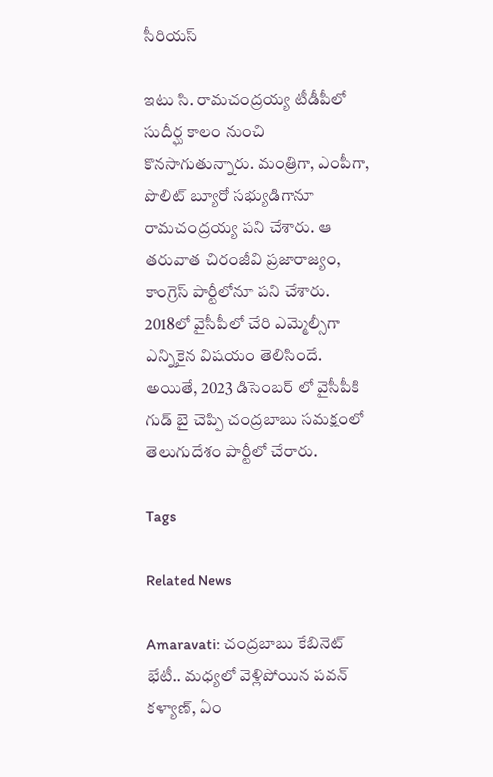సీరియస్

ఇటు సి. రామచంద్రయ్య టీడీపీలో సుదీర్ఘ కాలం నుంచి కొనసాగుతున్నారు. మంత్రిగా, ఎంపీగా, పొలిట్ బ్యూరో సభ్యుడిగానూ రామచంద్రయ్య పని చేశారు. ఆ తరువాత చిరంజీవి ప్రజారాజ్యం, కాంగ్రెస్ పార్టీలోనూ పని చేశారు. 2018లో వైసీపీలో చేరి ఎమ్మెల్సీగా ఎన్నికైన విషయం తెలిసిందే. అయితే, 2023 డిసెంబర్ లో వైసీపీకి గుడ్ బై చెప్పి చంద్రబాబు సమక్షంలో తెలుగుదేశం పార్టీలో చేరారు.

Tags

Related News

Amaravati: చంద్రబాబు కేబినెట్ భేటీ.. మధ్యలో వెళ్లిపోయిన పవన్ కళ్యాణ్, ఏం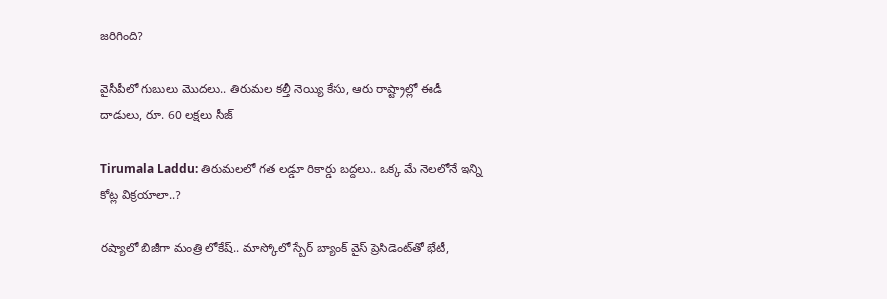జరిగింది?

వైసీపీలో గుబులు మొదలు.. తిరుమల కల్తీ నెయ్యి కేసు, ఆరు రాష్ట్రాల్లో ఈడీ దాడులు, రూ. 60 లక్షలు సీజ్

Tirumala Laddu: తిరుమలలో గత లడ్డూ రికార్డు బద్దలు.. ఒక్క మే నెలలోనే ఇన్ని కోట్ల విక్రయాలా..?

రష్యాలో బిజీగా మంత్రి లోకేష్.. మాస్కోలో స్బేర్‌ బ్యాంక్ వైస్ ప్రెసిడెంట్‌తో భేటీ,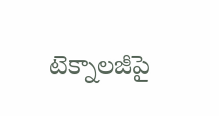టెక్నాలజీపై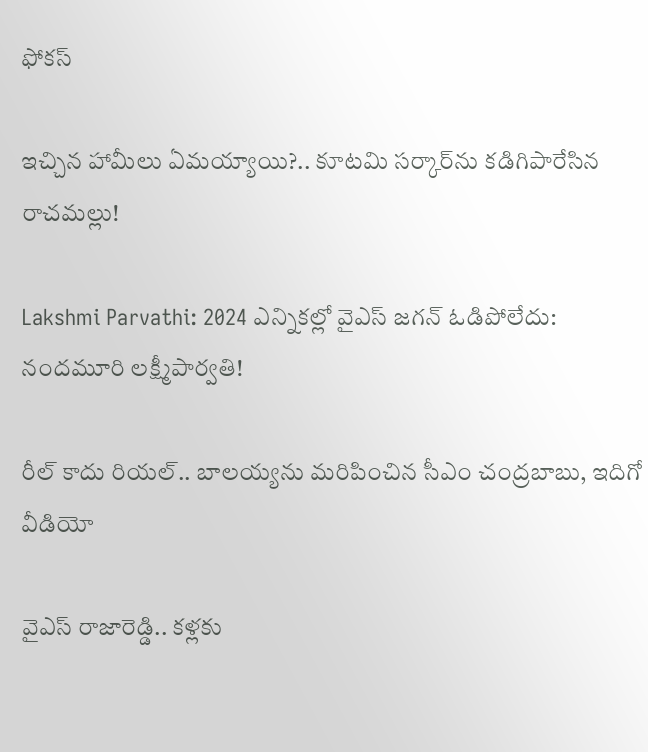ఫోకస్

ఇచ్చిన హామీలు ఏమయ్యాయి?.. కూటమి సర్కార్‌ను కడిగిపారేసిన రాచమల్లు!

Lakshmi Parvathi: 2024 ఎన్నికల్లో వైఎస్ జగన్ ఓడిపోలేదు: నందమూరి లక్ష్మీపార్వతి!

రీల్ కాదు రియల్.. బాలయ్యను మరిపించిన సీఎం చంద్రబాబు, ఇదిగో వీడియో

వైఎస్ రాజారెడ్డి.. కళ్లకు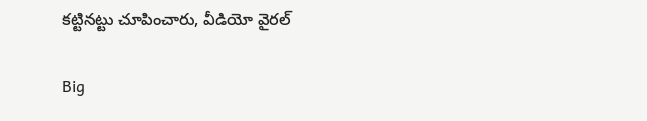కట్టినట్టు చూపించారు, వీడియో వైరల్

Big